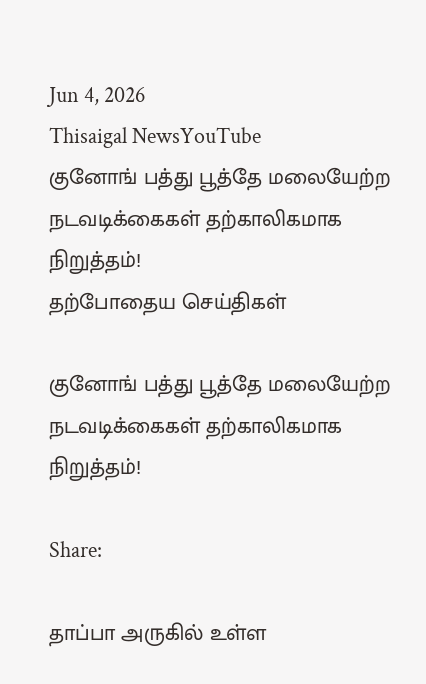Jun 4, 2026
Thisaigal NewsYouTube
குனோங் பத்து பூத்தே மலையேற்ற நடவடிக்கைகள் தற்காலிகமாக நிறுத்தம்!
தற்போதைய செய்திகள்

குனோங் பத்து பூத்தே மலையேற்ற நடவடிக்கைகள் தற்காலிகமாக நிறுத்தம்!

Share:

தாப்பா அருகில் உள்ள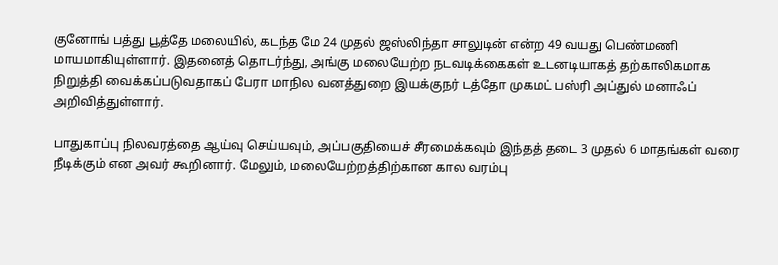குனோங் பத்து பூத்தே மலையில், கடந்த மே 24 முதல் ஜஸ்லிந்தா சாலுடின் என்ற 49 வயது பெண்மணி மாயமாகியுள்ளார். இதனைத் தொடர்ந்து, அங்கு மலையேற்ற நடவடிக்கைகள் உடனடியாகத் தற்காலிகமாக நிறுத்தி வைக்கப்படுவதாகப் பேரா மாநில வனத்துறை இயக்குநர் டத்தோ முகமட் பஸ்ரி அப்துல் மனாஃப் அறிவித்துள்ளார்.

பாதுகாப்பு நிலவரத்தை ஆய்வு செய்யவும், அப்பகுதியைச் சீரமைக்கவும் இந்தத் தடை 3 முதல் 6 மாதங்கள் வரை நீடிக்கும் என அவர் கூறினார். மேலும், மலையேற்றத்திற்கான கால வரம்பு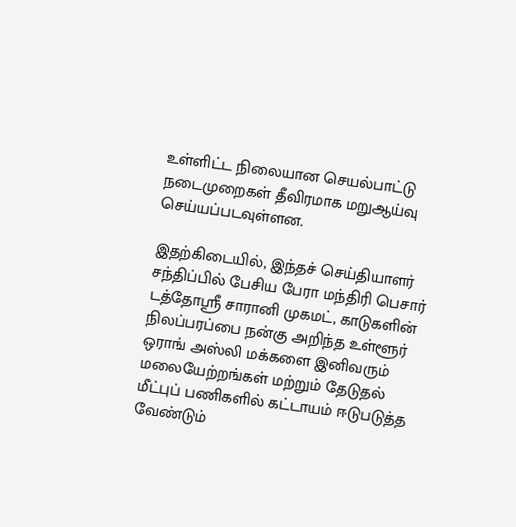உள்ளிட்ட நிலையான செயல்பாட்டு நடைமுறைகள் தீவிரமாக மறுஆய்வு செய்யப்படவுள்ளன.

இதற்கிடையில், இந்தச் செய்தியாளர் சந்திப்பில் பேசிய பேரா மந்திரி பெசார் டத்தோஸ்ரீ சாரானி முகமட், காடுகளின் நிலப்பரப்பை நன்கு அறிந்த உள்ளூர் ஒராங் அஸ்லி மக்களை இனிவரும் மலையேற்றங்கள் மற்றும் தேடுதல் மீட்புப் பணிகளில் கட்டாயம் ஈடுபடுத்த வேண்டும்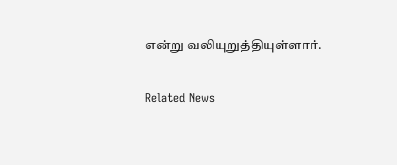என்று வலியுறுத்தியுள்ளார்.

Related News